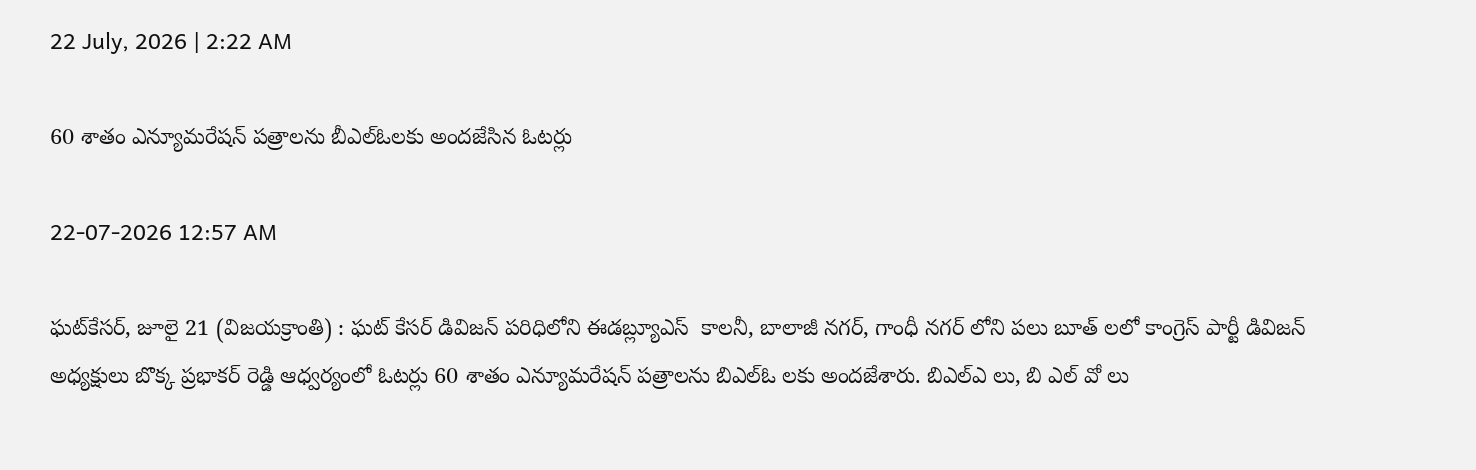22 July, 2026 | 2:22 AM

60 శాతం ఎన్యూమరేషన్ పత్రాలను బీఎల్‌ఓలకు అందజేసిన ఓటర్లు

22-07-2026 12:57 AM

ఘట్‌కేసర్, జూలై 21 (విజయక్రాంతి) : ఘట్ కేసర్ డివిజన్ పరిధిలోని ఈడబ్ల్యూఎస్  కాలనీ, బాలాజీ నగర్, గాంధీ నగర్ లోని పలు బూత్ లలో కాంగ్రెస్ పార్టీ డివిజన్ అధ్యక్షులు బొక్క ప్రభాకర్ రెడ్డి ఆధ్వర్యంలో ఓటర్లు 60 శాతం ఎన్యూమరేషన్ పత్రాలను బిఎల్‌ఓ లకు అందజేశారు. బిఎల్‌ఎ లు, బి ఎల్ వో లు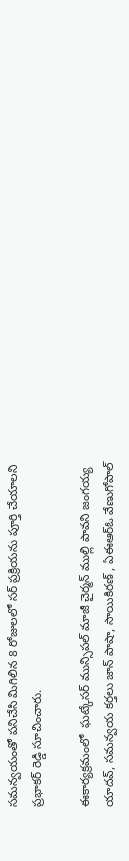సమన్వయంతో పనిచేసి మిగిలిన 8 రోజులలో సర్ ప్రక్రియను పూర్తి చేయాలని ప్రభాకర్ రెడ్డి సూచించారు.

ఈకార్యక్రమంలో  ఘట్కేసర్ మున్సిపల్ మాజీ చైర్మన్ ముల్లి పావని జంగయ్య యాదవ్, సమన్వయ కర్తలు జాన్ పాషా, సాయికిరణ్ , ఏఈఆర్‌ఓ వేణుగోపాల్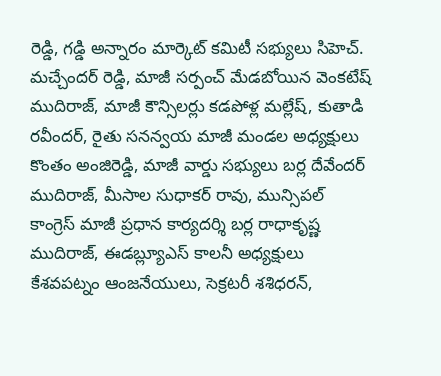రెడ్డి, గడ్డి అన్నారం మార్కెట్ కమిటీ సభ్యులు సిహెచ్. మచ్చేందర్ రెడ్డి, మాజీ సర్పంచ్ మేడబోయిన వెంకటేష్ ముదిరాజ్, మాజీ కౌన్సిలర్లు కడపోళ్ల మల్లేష్, కుతాడి రవీందర్, రైతు సనన్వయ మాజీ మండల అధ్యక్షులు కొంతం అంజిరెడ్డి, మాజీ వార్డు సభ్యులు బర్ల దేవేందర్ ముదిరాజ్, మీసాల సుధాకర్ రావు, మున్సిపల్ కాంగ్రెస్ మాజీ ప్రధాన కార్యదర్శి బర్ల రాధాకృష్ణ ముదిరాజ్, ఈడబ్ల్యూఎస్ కాలనీ అధ్యక్షులు కేశవపట్నం ఆంజనేయులు, సెక్రటరీ శశిధరన్,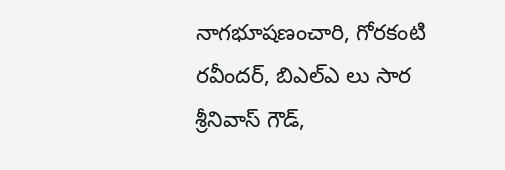నాగభూషణంచారి, గోరకంటి రవీందర్, బిఎల్‌ఎ లు సార శ్రీనివాస్ గౌడ్,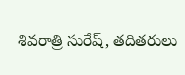శివరాత్రి సురేష్, తదితరులు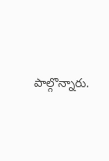పాల్గొన్నారు.